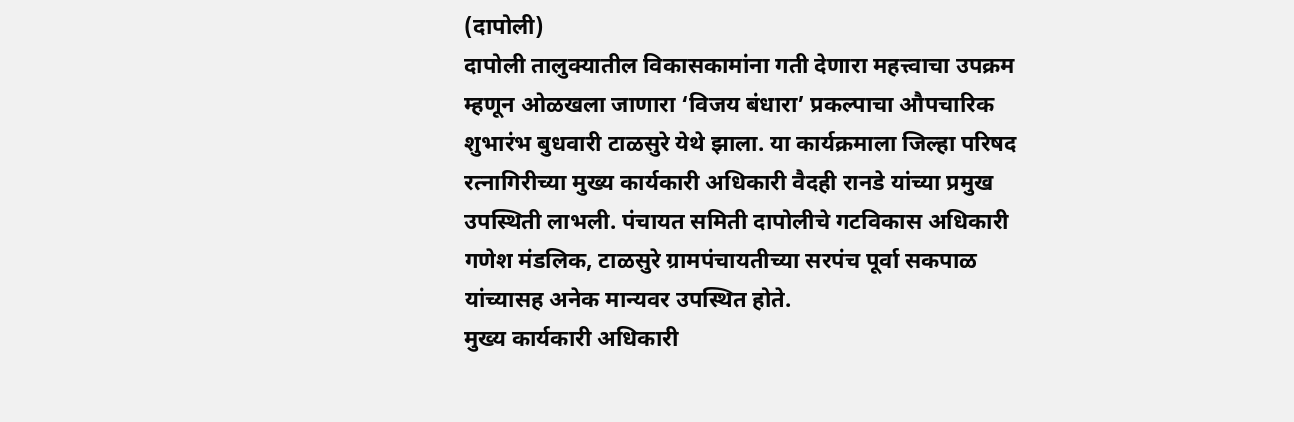(दापोली)
दापोली तालुक्यातील विकासकामांना गती देणारा महत्त्वाचा उपक्रम म्हणून ओळखला जाणारा ‘विजय बंधारा’ प्रकल्पाचा औपचारिक शुभारंभ बुधवारी टाळसुरे येथे झाला. या कार्यक्रमाला जिल्हा परिषद रत्नागिरीच्या मुख्य कार्यकारी अधिकारी वैदही रानडे यांच्या प्रमुख उपस्थिती लाभली. पंचायत समिती दापोलीचे गटविकास अधिकारी गणेश मंडलिक, टाळसुरे ग्रामपंचायतीच्या सरपंच पूर्वा सकपाळ यांच्यासह अनेक मान्यवर उपस्थित होते.
मुख्य कार्यकारी अधिकारी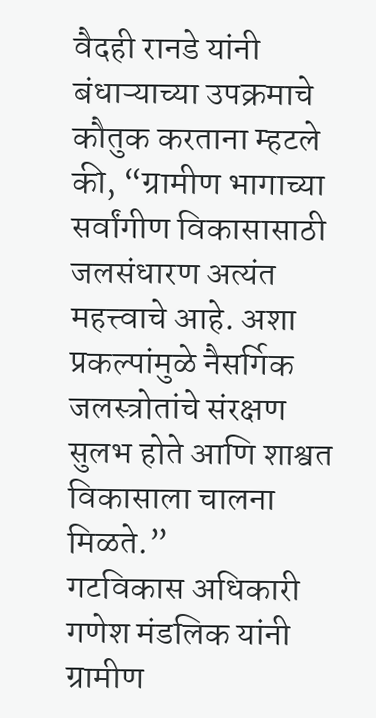वैदही रानडे यांनी बंधाऱ्याच्या उपक्रमाचे कौतुक करताना म्हटले की, “ग्रामीण भागाच्या सर्वांगीण विकासासाठी जलसंधारण अत्यंत महत्त्वाचे आहे. अशा प्रकल्पांमुळे नैसर्गिक जलस्त्रोतांचे संरक्षण सुलभ होते आणि शाश्वत विकासाला चालना मिळते.”
गटविकास अधिकारी गणेश मंडलिक यांनी ग्रामीण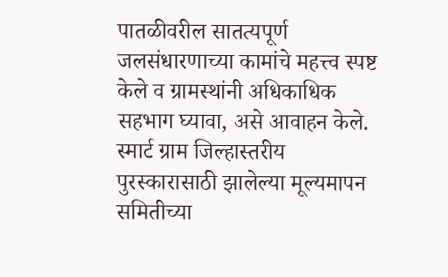पातळीवरील सातत्यपूर्ण जलसंधारणाच्या कामांचे महत्त्व स्पष्ट केले व ग्रामस्थांनी अधिकाधिक सहभाग घ्यावा, असे आवाहन केले.
स्मार्ट ग्राम जिल्हास्तरीय पुरस्कारासाठी झालेल्या मूल्यमापन समितीच्या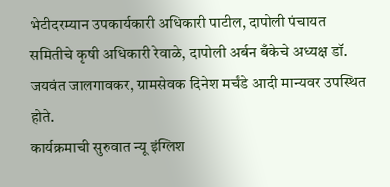भेटीदरम्यान उपकार्यकारी अधिकारी पाटील, दापोली पंचायत समितीचे कृषी अधिकारी रेवाळे, दापोली अर्बन बँकेचे अध्यक्ष डॉ. जयवंत जालगावकर, ग्रामसेवक दिनेश मर्चंडे आदी मान्यवर उपस्थित होते.
कार्यक्रमाची सुरुवात न्यू इंग्लिश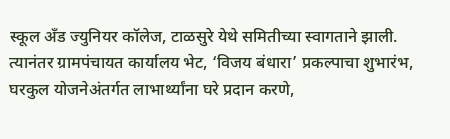स्कूल अँड ज्युनियर कॉलेज, टाळसुरे येथे समितीच्या स्वागताने झाली. त्यानंतर ग्रामपंचायत कार्यालय भेट, ‘विजय बंधारा’ प्रकल्पाचा शुभारंभ, घरकुल योजनेअंतर्गत लाभार्थ्यांना घरे प्रदान करणे,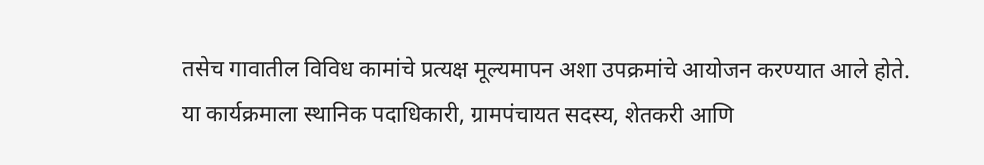तसेच गावातील विविध कामांचे प्रत्यक्ष मूल्यमापन अशा उपक्रमांचे आयोजन करण्यात आले होते.
या कार्यक्रमाला स्थानिक पदाधिकारी, ग्रामपंचायत सदस्य, शेतकरी आणि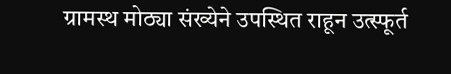ग्रामस्थ मोठ्या संख्येने उपस्थित राहून उत्स्फूर्त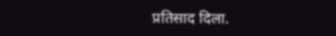प्रतिसाद दिला.